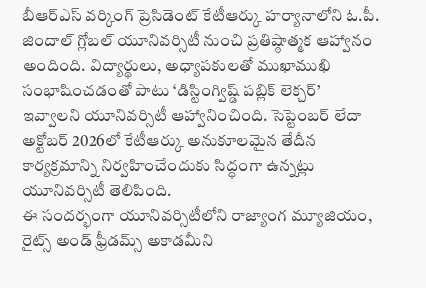బీఆర్ఎస్ వర్కింగ్ ప్రెసిడెంట్ కేటీఆర్కు హర్యానాలోని ఓ.పీ. జిందాల్ గ్లోబల్ యూనివర్సిటీ నుంచి ప్రతిష్ఠాత్మక ఆహ్వానం అందింది. విద్యార్థులు, అధ్యాపకులతో ముఖాముఖి సంభాషించడంతో పాటు ‘డిస్టింగ్విష్డ్ పబ్లిక్ లెక్చర్’ ఇవ్వాలని యూనివర్సిటీ ఆహ్వానించింది. సెప్టెంబర్ లేదా అక్టోబర్ 2026లో కేటీఆర్కు అనుకూలమైన తేదీన కార్యక్రమాన్ని నిర్వహించేందుకు సిద్ధంగా ఉన్నట్లు యూనివర్సిటీ తెలిపింది.
ఈ సందర్భంగా యూనివర్సిటీలోని రాజ్యాంగ మ్యూజియం, రైట్స్ అండ్ ఫ్రీడమ్స్ అకాడమీని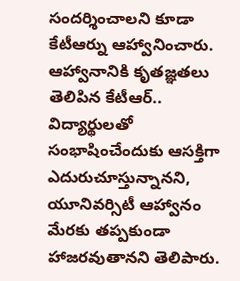సందర్శించాలని కూడా కేటీఆర్ను ఆహ్వానించారు. ఆహ్వానానికి కృతజ్ఞతలు తెలిపిన కేటీఆర్.. విద్యార్థులతో సంభాషించేందుకు ఆసక్తిగా ఎదురుచూస్తున్నానని, యూనివర్సిటీ ఆహ్వానం మేరకు తప్పకుండా హాజరవుతానని తెలిపారు.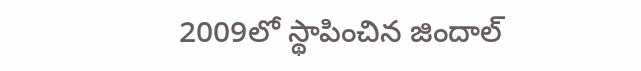2009లో స్థాపించిన జిందాల్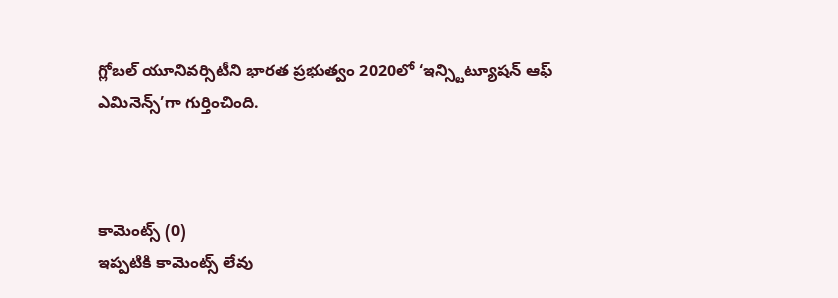గ్లోబల్ యూనివర్సిటీని భారత ప్రభుత్వం 2020లో ‘ఇన్స్టిట్యూషన్ ఆఫ్ ఎమినెన్స్’గా గుర్తించింది.



కామెంట్స్ (0)
ఇప్పటికి కామెంట్స్ లేవు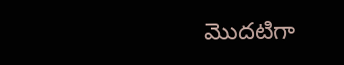మొదటిగా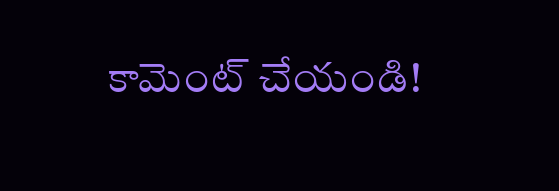కామెంట్ చేయండి!